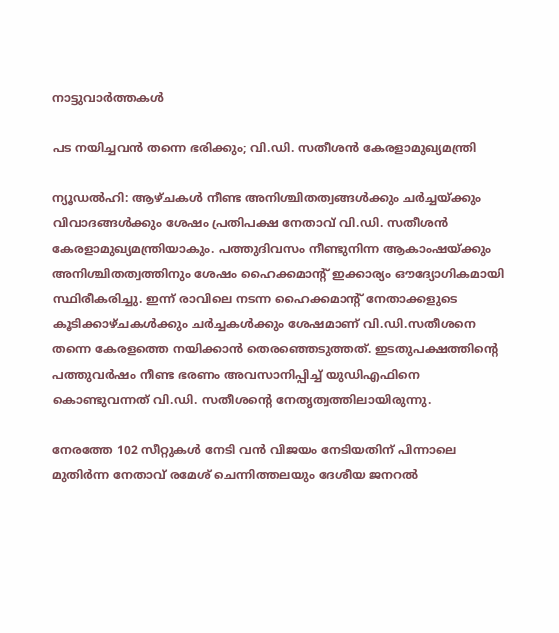നാട്ടുവാര്‍ത്തകള്‍

പട നയിച്ചവന്‍ തന്നെ ഭരിക്കും; വി.ഡി. സതീശന്‍ കേരളാമുഖ്യമന്ത്രി

ന്യൂഡല്‍ഹി: ആഴ്ചകള്‍ നീണ്ട അനിശ്ചിതത്വങ്ങള്‍ക്കും ചര്‍ച്ചയ്ക്കും വിവാദങ്ങള്‍ക്കും ശേഷം പ്രതിപക്ഷ നേതാവ് വി.ഡി. സതീശന്‍ കേരളാമുഖ്യമന്ത്രിയാകും. പത്തുദിവസം നീണ്ടുനിന്ന ആകാംഷയ്ക്കും അനിശ്ചിതത്വത്തിനും ശേഷം ഹൈക്കമാന്റ് ഇക്കാര്യം ഔദ്യോഗികമായി സ്ഥിരീകരിച്ചു. ഇന്ന് രാവിലെ നടന്ന ഹൈക്കമാന്റ് നേതാക്കളുടെ കൂടിക്കാഴ്ചകള്‍ക്കും ചര്‍ച്ചകള്‍ക്കും ശേഷമാണ് വി.ഡി.സതീശനെ തന്നെ കേരളത്തെ നയിക്കാന്‍ തെരഞ്ഞെടുത്തത്. ഇടതുപക്ഷത്തിന്റെ പത്തുവര്‍ഷം നീണ്ട ഭരണം അവസാനിപ്പിച്ച് യുഡിഎഫിനെ കൊണ്ടുവന്നത് വി.ഡി. സതീശന്റെ നേതൃത്വത്തിലായിരുന്നു.

നേരത്തേ 102 സീറ്റുകള്‍ നേടി വന്‍ വിജയം നേടിയതിന് പിന്നാലെ മുതിര്‍ന്ന നേതാവ് രമേശ് ചെന്നിത്തലയും ദേശീയ ജനറല്‍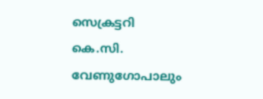സെക്രട്ടറി കെ.സി. വേണുഗോപാലും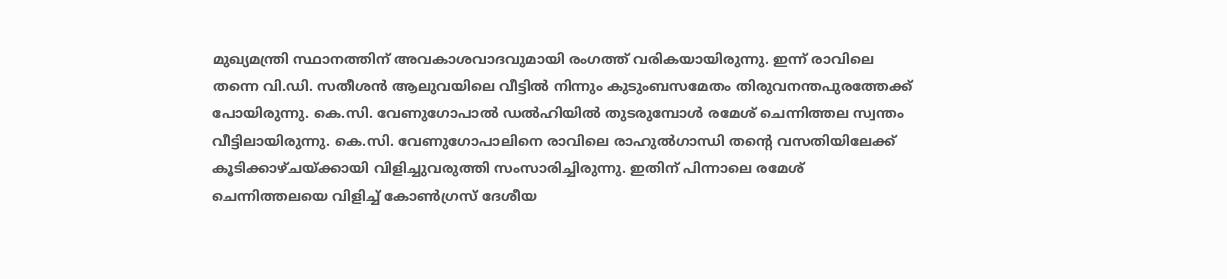മുഖ്യമന്ത്രി സ്ഥാനത്തിന് അവകാശവാദവുമായി രംഗത്ത് വരികയായിരുന്നു. ഇന്ന് രാവിലെ തന്നെ വി.ഡി. സതീശന്‍ ആലുവയിലെ വീട്ടില്‍ നിന്നും കുടുംബസമേതം തിരുവനന്തപുരത്തേക്ക് പോയിരുന്നു. കെ.സി. വേണുഗോപാല്‍ ഡല്‍ഹിയില്‍ തുടരുമ്പോള്‍ രമേശ് ചെന്നിത്തല സ്വന്തം വീട്ടിലായിരുന്നു. കെ.സി. വേണുഗോപാലിനെ രാവിലെ രാഹുല്‍ഗാന്ധി തന്റെ വസതിയിലേക്ക് കൂടിക്കാഴ്ചയ്ക്കായി വിളിച്ചുവരുത്തി സംസാരിച്ചിരുന്നു. ഇതിന് പിന്നാലെ രമേശ് ചെന്നിത്തലയെ വിളിച്ച് കോണ്‍ഗ്രസ് ദേശീയ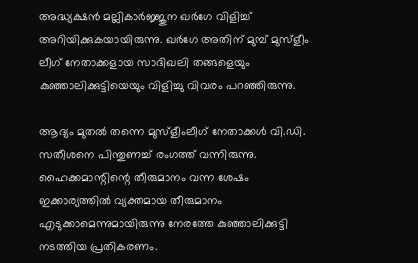അദ്ധ്യക്ഷന്‍ മല്ലികാര്‍ജ്ജുന ഖര്‍ഗേ വിളിച്ച് അറിയിക്കുകയായിരുന്നു. ഖര്‍ഗേ അതിന് മുമ്പ് മുസ്‌ളീം ലീഗ് നേതാക്കളായ സാദിഖലി തങ്ങളെയും കുഞ്ഞാലിക്കുട്ടിയെയും വിളിച്ചു വിവരം പറഞ്ഞിരുന്നു.

ആദ്യം മുതല്‍ തന്നെ മുസ്‌ളീംലീഗ് നേതാക്കള്‍ വി.ഡി. സതീശനെ പിന്തുണച്ച് രംഗത്ത് വന്നിരുന്നു. ഹൈക്കമാന്റിന്റെ തീരുമാനം വന്ന ശേഷം ഇക്കാര്യത്തില്‍ വ്യക്തമായ തീരുമാനം എടുക്കാമെന്നുമായിരുന്നു നേരത്തേ കുഞ്ഞാലിക്കുട്ടി നടത്തിയ പ്രതികരണം.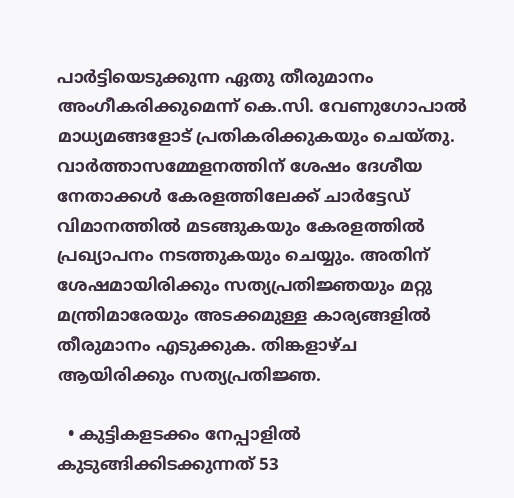പാര്‍ട്ടിയെടുക്കുന്ന ഏതു തീരുമാനം അംഗീകരിക്കുമെന്ന് കെ.സി. വേണുഗോപാല്‍ മാധ്യമങ്ങളോട് പ്രതികരിക്കുകയും ചെയ്തു. വാര്‍ത്താസമ്മേളനത്തിന് ശേഷം ദേശീയ നേതാക്കള്‍ കേരളത്തിലേക്ക് ചാര്‍ട്ടേഡ് വിമാനത്തില്‍ മടങ്ങുകയും കേരളത്തില്‍ പ്രഖ്യാപനം നടത്തുകയും ചെയ്യും. അതിന് ശേഷമായിരിക്കും സത്യപ്രതിജ്ഞയും മറ്റു മന്ത്രിമാരേയും അടക്കമുള്ള കാര്യങ്ങളില്‍ തീരുമാനം എടുക്കുക. തിങ്കളാഴ്ച ആയിരിക്കും സത്യപ്രതിജ്ഞ.

  • കുട്ടികളടക്കം നേപ്പാളില്‍ കുടുങ്ങിക്കിടക്കുന്നത് 53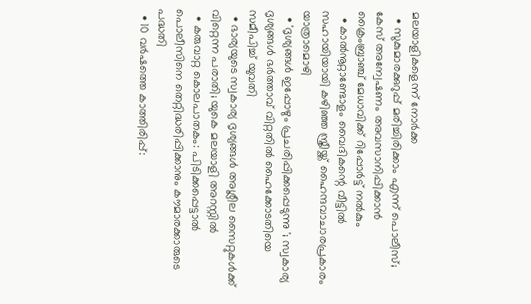മലയാളികളെന്ന് നോര്‍ക്ക
  • സുകുമാരക്കുറുപ്പ് മരിച്ചിരിക്കാം എന്ന് പൊലീസ്; കേസ് അന്വേഷണം അവസാനിപ്പിക്കാന്‍ ക്രൈംബ്രാഞ്ച് മേധാവിക്ക് റിപ്പോര്‍ട്ട് നല്‍കും
  • കാല്‍നൂറ്റാണ്ടോളം വൈദികന്റെ വീട്ടില്‍ സഹായിയായി കഴിഞ്ഞ സ്ത്രീയ്ക്ക് ഹൈന്ദവാചാരപ്രകാരം യാത്രാമൊഴി
  • 'ദൃശ്യങ്ങള്‍ ഇപ്പോഴും പ്രചരിപ്പിക്കപ്പെടുന്നു '; സ്വകാര്യ ദൃശ്യങ്ങള്‍ ഭര്‍ത്താവ് വിറ്റതില്‍ ഹൈക്കോടതിയെ സമീപിച്ച് യുവതി
  • ഭാര്യയുടെ സ്വകാര്യ ദൃശ്യങ്ങള്‍ അശ്ലീല സൈറ്റുകള്‍ക്ക് വിറ്റെന്ന പരാതി; യുകെ മലയാളി അറസ്റ്റില്‍
  • കരുവാറ്റ കൊലപാതകം: പിടിക്കപ്പെട്ടാല്‍ പൊലീസിനെ തെറ്റിദ്ധരിപ്പിക്കാനും കൗമാരക്കാരുടെ പദ്ധതി
  • 10 വര്‍ഷത്തെ കാത്തിരിപ്പ്: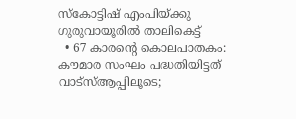സ്‌കോട്ടിഷ് എംപിയ്ക്കു ഗുരുവായൂരില്‍ താലികെട്ട്
  • 67 കാരന്റെ കൊലപാതകം: കൗമാര സംഘം പദ്ധതിയിട്ടത് വാട്‌സ്ആപ്പിലൂടെ;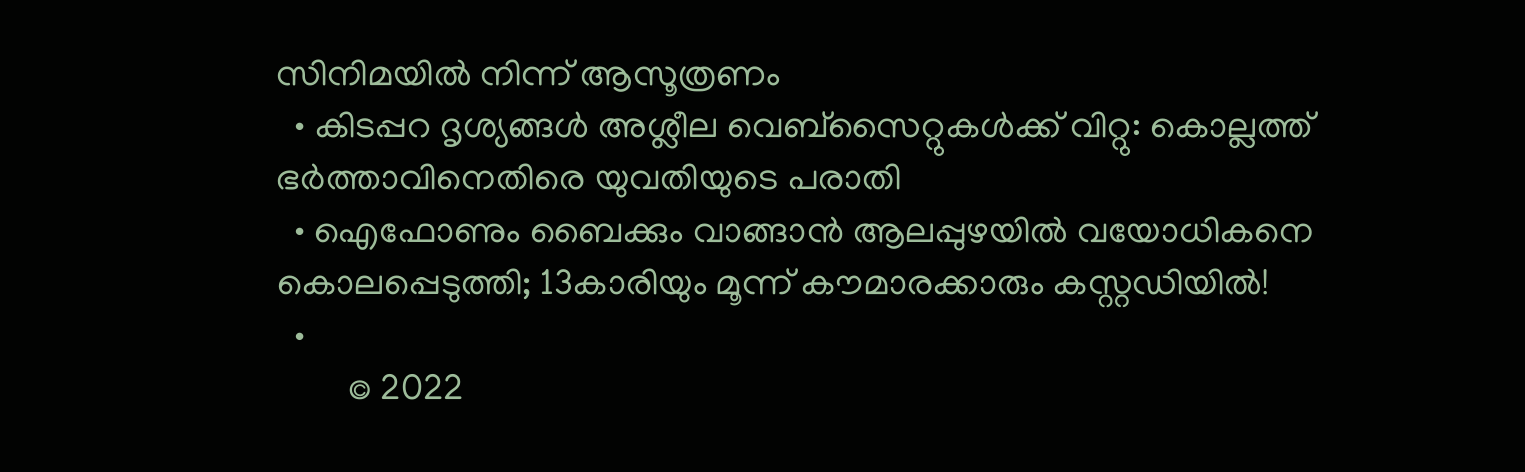സിനിമയില്‍ നിന്ന് ആസൂത്രണം
  • കിടപ്പറ ദൃശ്യങ്ങള്‍ അശ്ലീല വെബ്സൈറ്റുകള്‍ക്ക് വിറ്റു: കൊല്ലത്ത് ഭര്‍ത്താവിനെതിരെ യുവതിയുടെ പരാതി
  • ഐഫോണും ബൈക്കും വാങ്ങാന്‍ ആലപ്പുഴയില്‍ വയോധികനെ കൊലപ്പെടുത്തി; 13കാരിയും മൂന്ന് കൗമാരക്കാരും കസ്റ്റഡിയില്‍!
  •
        © 2022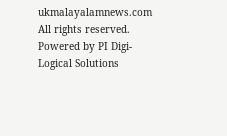ukmalayalamnews.com All rights reserved. Powered by PI Digi-Logical Solutions